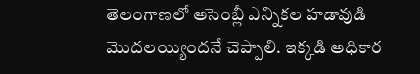తెలంగాణలో అసెంబ్లీ ఎన్నికల హడావుడి మొదలయ్యిందనే చెప్పాలి. ఇక్కడి అధికార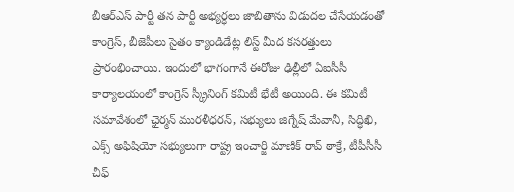బీఆర్ఎస్ పార్టీ తన పార్టీ అభ్యర్ధలు జాబితాను విడుదల చేసేయడంతో కాంగ్రెస్, బీజెపీలు సైతం క్యాండిడేట్ల లిస్ట్ మీద కసరత్తులు ప్రారంభించాయి. ఇందులో భాగంగానే ఈరోజు ఢిల్లీలో ఏఐసీసీ కార్యాలయంలో కాంగ్రెస్ స్క్రీనింగ్ కమిటీ భేటీ అయింది. ఈ కమిటీ సమావేశంలో ఛైర్మన్ మురళీధరన్, సభ్యులు జిగ్నేష్ మేవానీ, సిద్ధిఖి, ఎక్స్ అఫిషియో సభ్యులుగా రాష్ట్ర ఇంచార్జి మాణిక్ రావ్ ఠాక్రే, టీపీసీసీ చీఫ్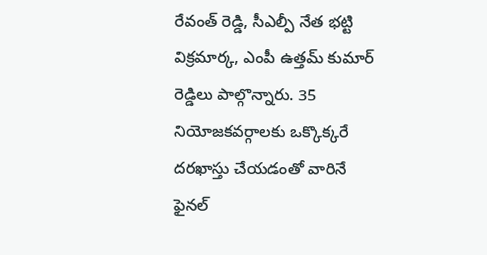రేవంత్ రెడ్డి, సీఎల్పీ నేత భట్టి విక్రమార్క, ఎంపీ ఉత్తమ్ కుమార్ రెడ్డిలు పాల్గొన్నారు. 35 నియోజకవర్గాలకు ఒక్కొక్కరే దరఖాస్తు చేయడంతో వారినే ఫైనల్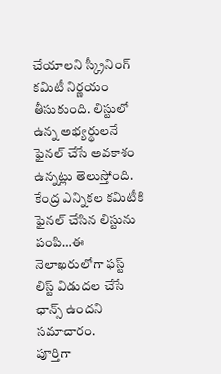చేయాలని స్క్రీనింగ్ కమిటీ నిర్ణయం తీసుకుంది. లిస్టులో ఉన్న అభ్యర్థులనే ఫైనల్ చేసే అవకాశం ఉన్నట్లు తెలుస్తోంది. కేంద్ర ఎన్నికల కమిటీకి ఫైనల్ చేసిన లిస్టును పంపి…ఈ నెలాఖరులోగా ఫస్ట్ లిస్ట్ విడుదల చేసే ఛాన్స్ ఉందని సమాచారం.
పూర్తిగా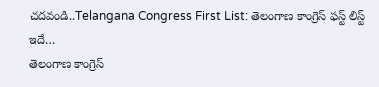చదవండి..Telangana Congress First List: తెలంగాణ కాంగ్రెస్ ఫస్ట్ లిస్ట్ ఇదే…
తెలంగాణ కాంగ్రెస్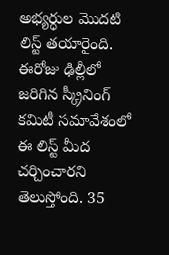అభ్యర్ధుల మొదటి లిస్ట్ తయారైంది. ఈరోజు ఢిల్లీలో జరిగిన స్క్రీనింగ్ కమిటీ సమావేశంలో ఈ లిస్ట్ మీద చర్చించారని తెలుస్తోంది. 35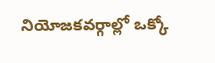నియోజకవర్గాల్లో ఒక్కో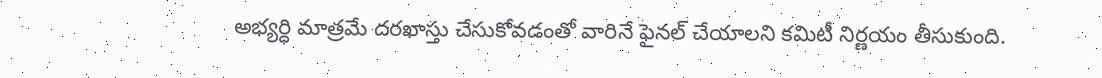అభ్యర్ధి మాత్రమే దరఖాస్తు చేసుకోవడంతో వారినే ఫైనల్ చేయాలని కమిటీ నిర్ణయం తీసుకుంది.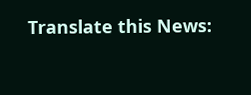Translate this News: